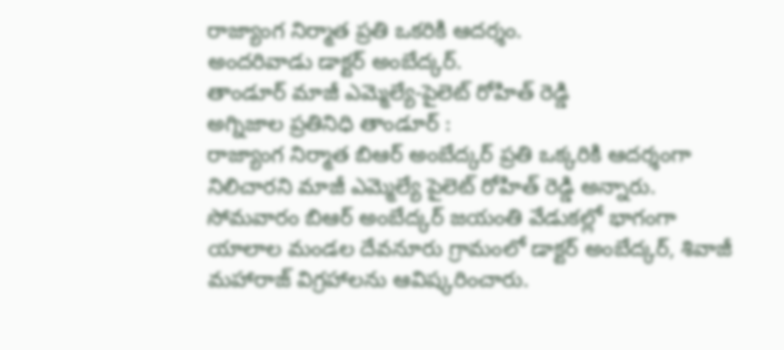రాజ్యాంగ నిర్మాత ప్రతి ఒకరికి ఆదర్శం.
అందరివాడు డాక్టర్ అంబేద్కర్.
తాండూర్ మాజీ ఎమ్మెల్యే-పైలెట్ రోహిత్ రెడ్డి
అగ్నిజాల ప్రతినిధి తాండూర్ :
రాజ్యాంగ నిర్మాత బిఆర్ అంబేద్కర్ ప్రతి ఒక్కరికి ఆదర్శంగా నిలిచారని మాజీ ఎమ్మెల్యే పైలెట్ రోహిత్ రెడ్డి అన్నారు. సోమవారం బిఆర్ అంబేద్కర్ జయంతి వేడుకల్లో భాగంగా యాలాల మండల దేవనూరు గ్రామంలో డాక్టర్ అంబేద్కర్, శివాజీ మహారాజ్ విగ్రహాలను ఆవిష్కరించారు.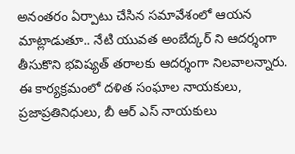అనంతరం ఏర్పాటు చేసిన సమావేశంలో ఆయన మాట్లాడుతూ.. నేటి యువత అంబేద్కర్ ని ఆదర్శంగా తీసుకొని భవిష్యత్ తరాలకు ఆదర్శంగా నిలవాలన్నారు. ఈ కార్యక్రమంలో దళిత సంఘాల నాయకులు, ప్రజాప్రతినిధులు, బీ ఆర్ ఎస్ నాయకులు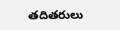తదితరులు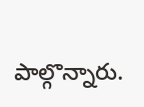పాల్గొన్నారు.